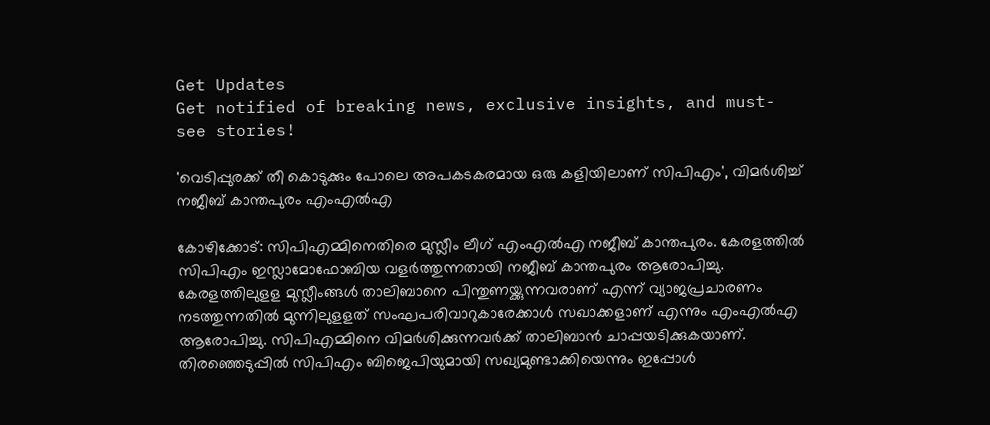Get Updates
Get notified of breaking news, exclusive insights, and must-see stories!

'വെടിപ്പുരക്ക് തീ കൊടുക്കും പോലെ അപകടകരമായ ഒരു കളിയിലാണ് സിപിഎം', വിമർശിച്ച് നജീബ് കാന്തപുരം എംഎൽഎ

കോഴിക്കോട്: സിപിഎമ്മിനെതിരെ മുസ്ലീം ലീഗ് എംഎല്‍എ നജീബ് കാന്തപുരം. കേരളത്തിൽ സിപിഎം ഇസ്ലാമോഫോബിയ വളർത്തുന്നതായി നജീബ് കാന്തപുരം ആരോപിച്ചു. കേരളത്തിലുളള മുസ്ലീംങ്ങൾ താലിബാനെ പിന്തുണയ്ക്കുന്നവരാണ് എന്ന് വ്യാജപ്രചാരണം നടത്തുന്നതിൽ മുന്നിലുളളത് സംഘപരിവാറുകാരേക്കാൾ സഖാക്കളാണ് എന്നും എംഎൽഎ ആരോപിച്ചു. സിപിഎമ്മിനെ വിമർശിക്കുന്നവർക്ക് താലിബാൻ ചാപ്പയടിക്കുകയാണ്. തിരഞ്ഞെടുപ്പിൽ സിപിഎം ബിജെപിയുമായി സഖ്യമുണ്ടാക്കിയെന്നും ഇപ്പോൾ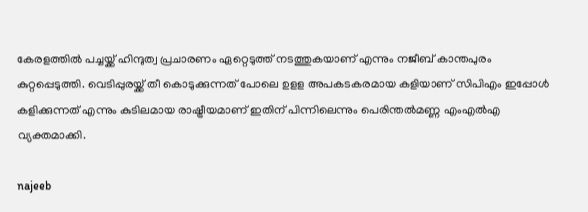കേരളത്തിൽ പച്ചയ്ക്ക് ഹിന്ദുത്വ പ്രചാരണം ഏറ്റെടുത്ത് നടത്തുകയാണ് എന്നും നജീബ് കാന്തപുരം കുറ്റപ്പെടുത്തി. വെടിപ്പുരയ്ക്ക് തീ കൊടുക്കുന്നത് പോലെ ഉളള അപകടകരമായ കളിയാണ് സിപിഎം ഇപ്പോൾ കളിക്കുന്നത് എന്നും കുടിലമായ രാഷ്ട്രീയമാണ് ഇതിന് പിന്നിലെന്നും പെരിന്തൽമണ്ണ എംഎൽഎ വ്യക്തമാക്കി.

najeeb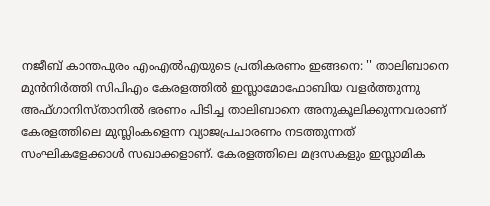നജീബ് കാന്തപുരം എംഎൽഎയുടെ പ്രതികരണം ഇങ്ങനെ: '' താലിബാനെ മുന്‍നിര്‍ത്തി സിപിഎം കേരളത്തില്‍ ഇസ്ലാമോഫോബിയ വളര്‍ത്തുന്നു അഫ്ഗാനിസ്താനില്‍ ഭരണം പിടിച്ച താലിബാനെ അനുകൂലിക്കുന്നവരാണ് കേരളത്തിലെ മുസ്ലിംകളെന്ന വ്യാജപ്രചാരണം നടത്തുന്നത് സംഘികളേക്കാള്‍ സഖാക്കളാണ്. കേരളത്തിലെ മദ്രസകളും ഇസ്ലാമിക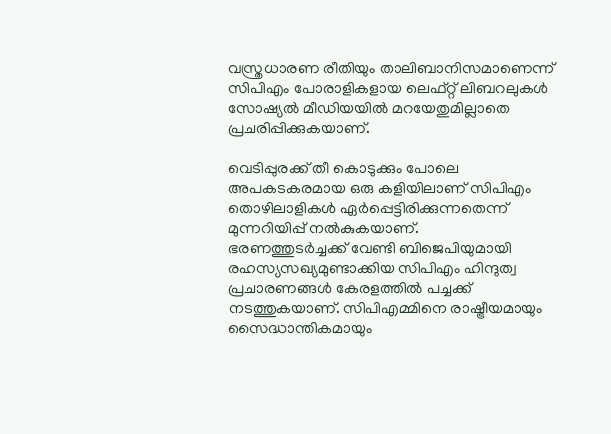വസ്ത്രധാരണ രീതിയും താലിബാനിസമാണെന്ന് സിപിഎം പോരാളികളായ ലെഫ്റ്റ് ലിബറലുകള്‍ സോഷ്യല്‍ മീഡിയയില്‍ മറയേതുമില്ലാതെ പ്രചരിപ്പിക്കുകയാണ്.

വെടിപ്പുരക്ക് തീ കൊടുക്കും പോലെ അപകടകരമായ ഒരു കളിയിലാണ് സിപിഎം തൊഴിലാളികള്‍ ഏര്‍പ്പെട്ടിരിക്കുന്നതെന്ന് മുന്നറിയിപ്പ് നല്‍കുകയാണ്.
ഭരണത്തുടര്‍ച്ചക്ക് വേണ്ടി ബിജെപിയുമായി രഹസ്യസഖ്യമുണ്ടാക്കിയ സിപിഎം ഹിന്ദുത്വ പ്രചാരണങ്ങള്‍ കേരളത്തില്‍ പച്ചക്ക് നടത്തുകയാണ്. സിപിഎമ്മിനെ രാഷ്ട്രീയമായും സൈദ്ധാന്തികമായും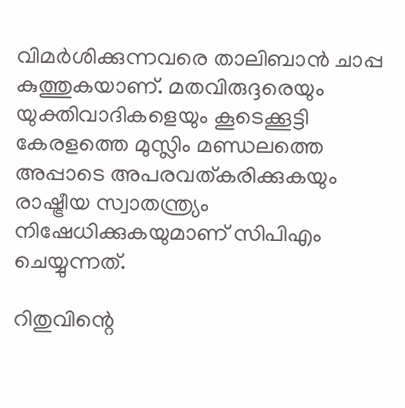വിമര്‍ശിക്കുന്നവരെ താലിബാന്‍ ചാപ്പ കുത്തുകയാണ്. മതവിരുദ്ദരെയും യുക്തിവാദികളെയും കൂടെക്കൂട്ടി കേരളത്തെ മുസ്ലിം മണ്ഡലത്തെ അപ്പാടെ അപരവത്കരിക്കുകയും രാഷ്ട്രീയ സ്വാതന്ത്ര്യം നിഷേധിക്കുകയുമാണ് സിപിഎം ചെയ്യുന്നത്.

റിതുവിന്റെ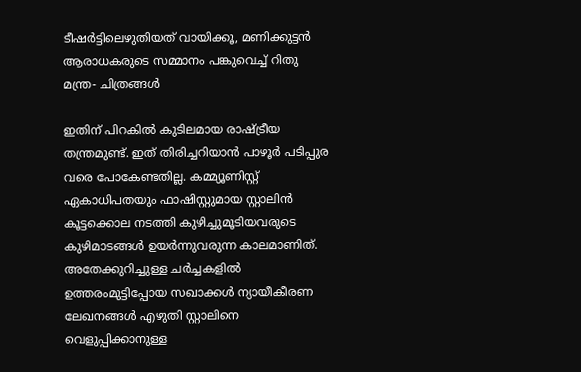ടീഷർട്ടിലെഴുതിയത് വായിക്കൂ, മണിക്കുട്ടൻ ആരാധകരുടെ സമ്മാനം പങ്കുവെച്ച് റിതു മന്ത്ര- ചിത്രങ്ങൾ

ഇതിന് പിറകില്‍ കുടിലമായ രാഷ്ട്രീയ തന്ത്രമുണ്ട്. ഇത് തിരിച്ചറിയാന്‍ പാഴൂര്‍ പടിപ്പുര വരെ പോകേണ്ടതില്ല. കമ്മ്യൂണിസ്റ്റ് ഏകാധിപതയും ഫാഷിസ്റ്റുമായ സ്റ്റാലിന്‍ കൂട്ടക്കൊല നടത്തി കുഴിച്ചുമൂടിയവരുടെ കുഴിമാടങ്ങള്‍ ഉയര്‍ന്നുവരുന്ന കാലമാണിത്. അതേക്കുറിച്ചുള്ള ചര്‍ച്ചകളില്‍ ഉത്തരംമുട്ടിപ്പോയ സഖാക്കള്‍ ന്യായീകീരണ ലേഖനങ്ങള്‍ എഴുതി സ്റ്റാലിനെ വെളുപ്പിക്കാനുള്ള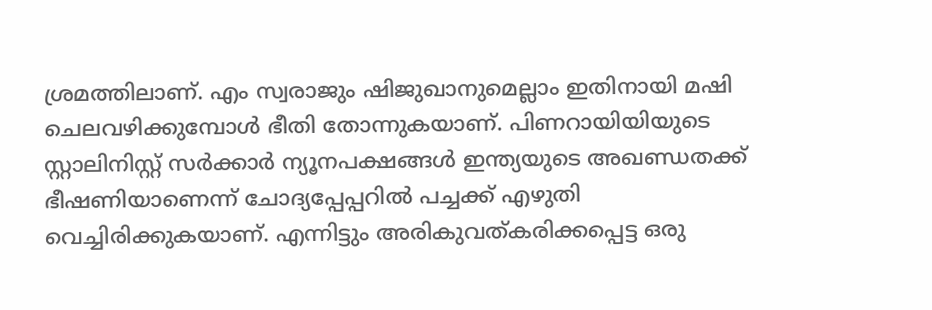ശ്രമത്തിലാണ്. എം സ്വരാജും ഷിജുഖാനുമെല്ലാം ഇതിനായി മഷി ചെലവഴിക്കുമ്പോള്‍ ഭീതി തോന്നുകയാണ്. പിണറായിയിയുടെ സ്റ്റാലിനിസ്റ്റ് സര്‍ക്കാര്‍ ന്യൂനപക്ഷങ്ങള്‍ ഇന്ത്യയുടെ അഖണ്ഡതക്ക് ഭീഷണിയാണെന്ന് ചോദ്യപ്പേപ്പറില്‍ പച്ചക്ക് എഴുതി വെച്ചിരിക്കുകയാണ്. എന്നിട്ടും അരികുവത്കരിക്കപ്പെട്ട ഒരു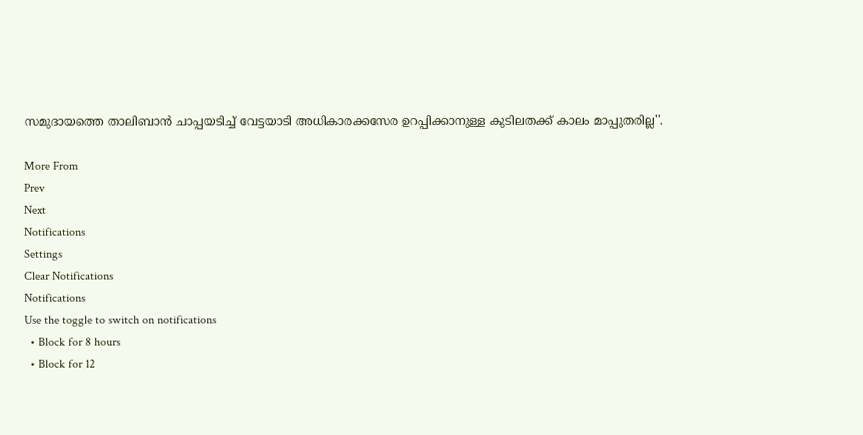സമുദായത്തെ താലിബാന്‍ ചാപ്പയടിച്ച് വേട്ടയാടി അധികാരക്കസേര ഉറപ്പിക്കാനുള്ള കുടിലതക്ക് കാലം മാപ്പുതരില്ല''.

More From
Prev
Next
Notifications
Settings
Clear Notifications
Notifications
Use the toggle to switch on notifications
  • Block for 8 hours
  • Block for 12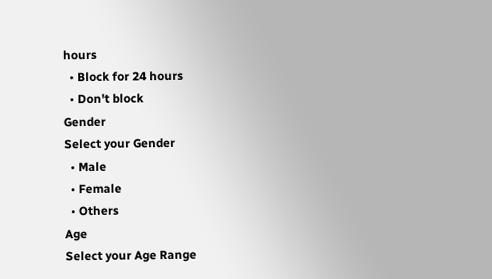hours
  • Block for 24 hours
  • Don't block
Gender
Select your Gender
  • Male
  • Female
  • Others
Age
Select your Age Range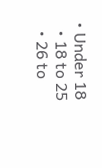• Under 18
  • 18 to 25
  • 26 to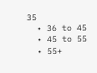35
  • 36 to 45
  • 45 to 55
  • 55+